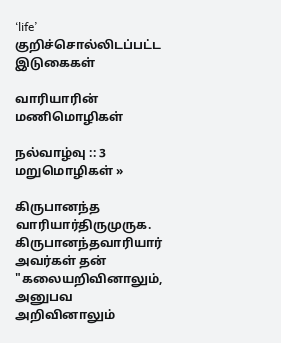‘life’ குறிச்சொல்லிடப்பட்ட இடுகைகள்

வாரியாரின் மணிமொழிகள்

நல்வாழ்வு :: 3 மறுமொழிகள் »

கிருபானந்த வாரியார்திருமுருக. கிருபானந்தவாரியார் அவர்கள் தன் "கலையறிவினாலும், அனுபவ அறிவினாலும்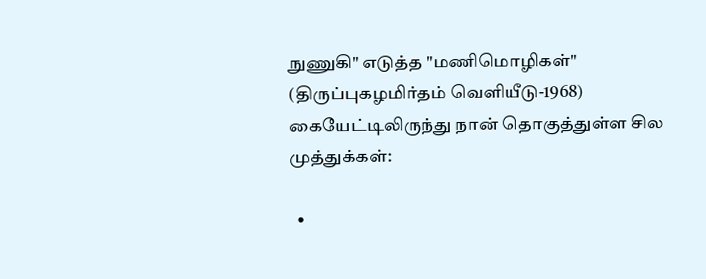நுணுகி" எடுத்த "மணிமொழிகள்" (திருப்புகழமிர்தம் வெளியீடு-1968) கையேட்டிலிருந்து நான் தொகுத்துள்ள சில முத்துக்கள்:

  •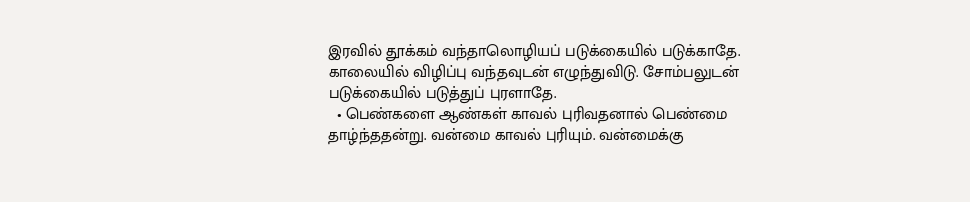இரவில் தூக்கம் வந்தாலொழியப் படுக்கையில் படுக்காதே. காலையில் விழிப்பு வந்தவுடன் எழுந்துவிடு. சோம்பலுடன் படுக்கையில் படுத்துப் புரளாதே.
  • பெண்களை ஆண்கள் காவல் புரிவதனால் பெண்மை தாழ்ந்ததன்று. வன்மை காவல் புரியும். வன்மைக்கு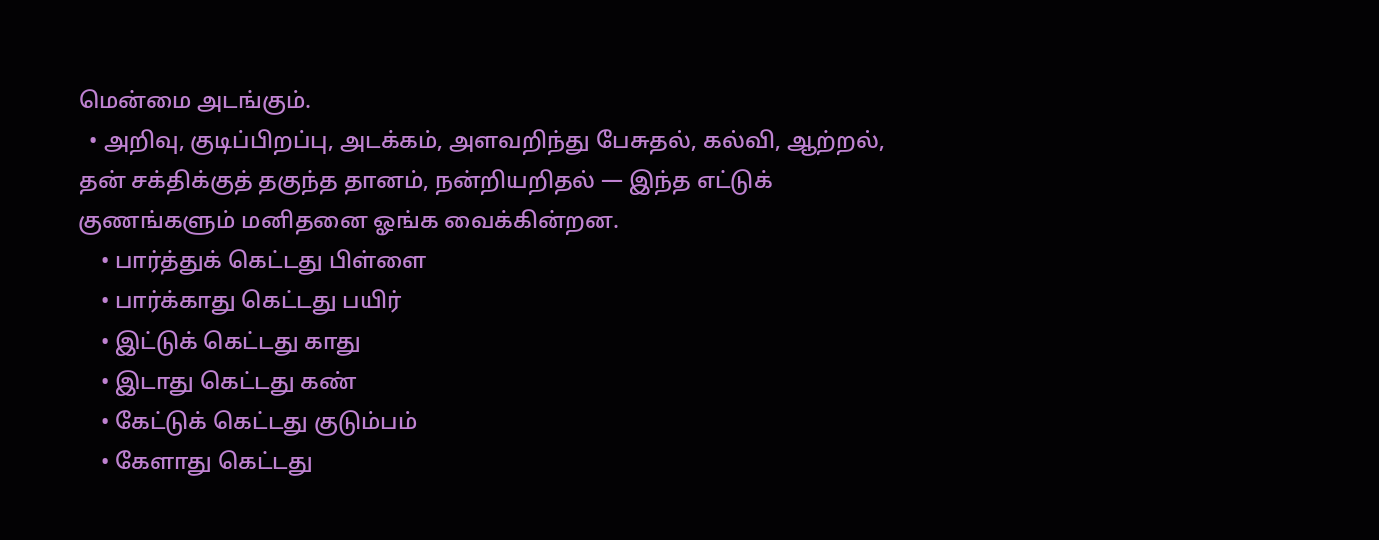மென்மை அடங்கும்.
  • அறிவு, குடிப்பிறப்பு, அடக்கம், அளவறிந்து பேசுதல், கல்வி, ஆற்றல், தன் சக்திக்குத் தகுந்த தானம், நன்றியறிதல் — இந்த எட்டுக் குணங்களும் மனிதனை ஓங்க வைக்கின்றன.
    • பார்த்துக் கெட்டது பிள்ளை
    • பார்க்காது கெட்டது பயிர்
    • இட்டுக் கெட்டது காது
    • இடாது கெட்டது கண்
    • கேட்டுக் கெட்டது குடும்பம்
    • கேளாது கெட்டது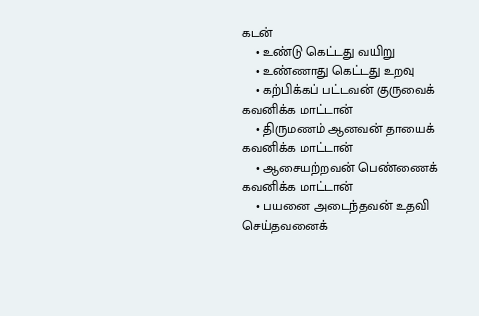கடன்
    • உண்டு கெட்டது வயிறு
    • உண்ணாது கெட்டது உறவு
    • கற்பிக்கப் பட்டவன் குருவைக் கவனிக்க மாட்டான்
    • திருமணம் ஆனவன் தாயைக் கவனிக்க மாட்டான்
    • ஆசையற்றவன் பெண்ணைக் கவனிக்க மாட்டான்
    • பயனை அடைந்தவன் உதவி செய்தவனைக்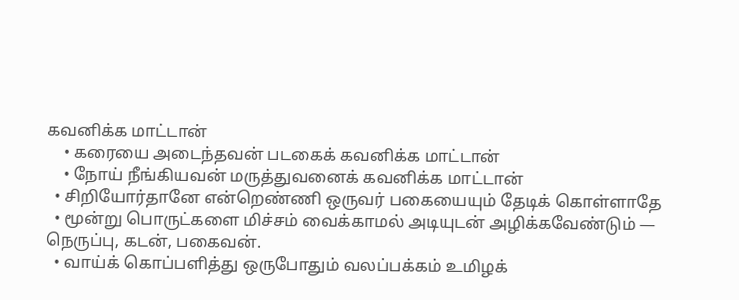கவனிக்க மாட்டான்
    • கரையை அடைந்தவன் படகைக் கவனிக்க மாட்டான்
    • நோய் நீங்கியவன் மருத்துவனைக் கவனிக்க மாட்டான்
  • சிறியோர்தானே என்றெண்ணி ஒருவர் பகையையும் தேடிக் கொள்ளாதே
  • மூன்று பொருட்களை மிச்சம் வைக்காமல் அடியுடன் அழிக்கவேண்டும் — நெருப்பு, கடன், பகைவன்.
  • வாய்க் கொப்பளித்து ஒருபோதும் வலப்பக்கம் உமிழக்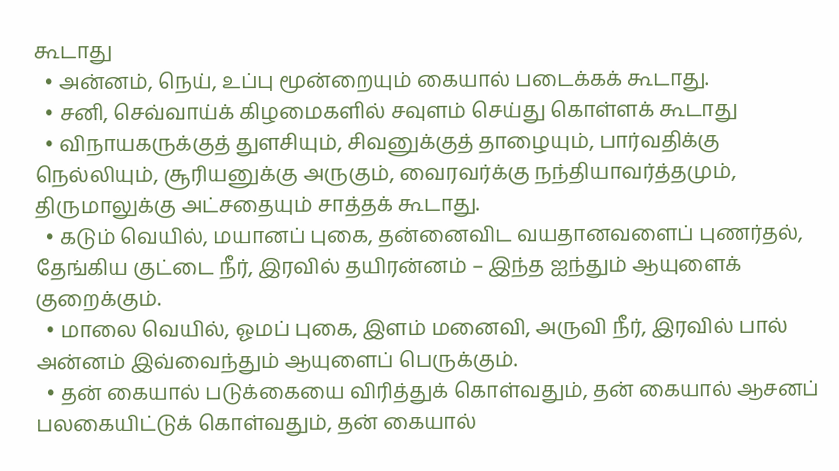கூடாது
  • அன்னம், நெய், உப்பு மூன்றையும் கையால் படைக்கக் கூடாது.
  • சனி, செவ்வாய்க் கிழமைகளில் சவுளம் செய்து கொள்ளக் கூடாது
  • விநாயகருக்குத் துளசியும், சிவனுக்குத் தாழையும், பார்வதிக்கு நெல்லியும், சூரியனுக்கு அருகும், வைரவர்க்கு நந்தியாவர்த்தமும், திருமாலுக்கு அட்சதையும் சாத்தக் கூடாது.
  • கடும் வெயில், மயானப் புகை, தன்னைவிட வயதானவளைப் புணர்தல், தேங்கிய குட்டை நீர், இரவில் தயிரன்னம் – இந்த ஐந்தும் ஆயுளைக் குறைக்கும்.
  • மாலை வெயில், ஓமப் புகை, இளம் மனைவி, அருவி நீர், இரவில் பால் அன்னம் இவ்வைந்தும் ஆயுளைப் பெருக்கும்.
  • தன் கையால் படுக்கையை விரித்துக் கொள்வதும், தன் கையால் ஆசனப் பலகையிட்டுக் கொள்வதும், தன் கையால்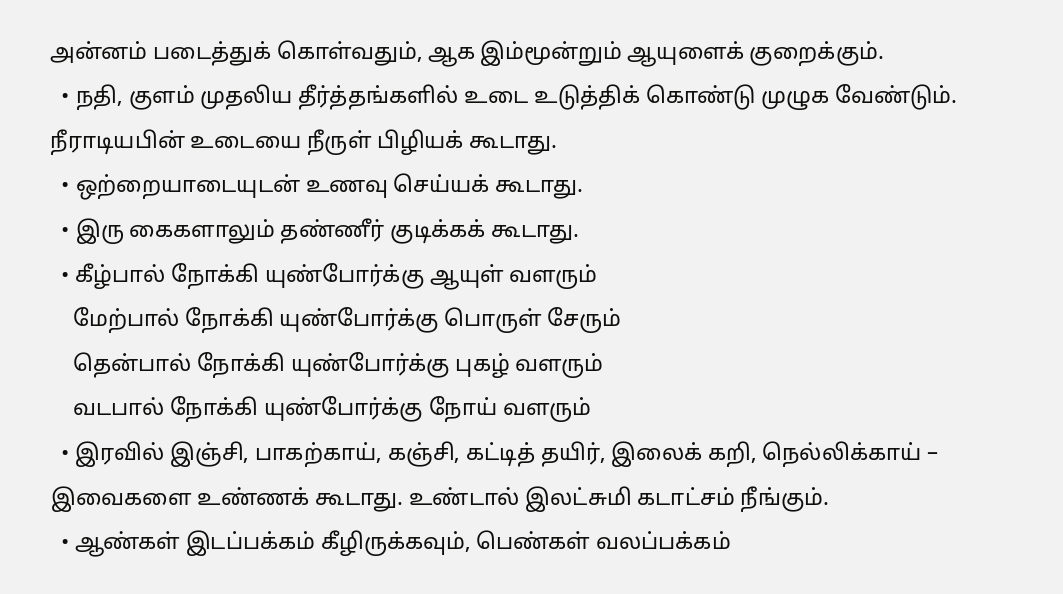அன்னம் படைத்துக் கொள்வதும், ஆக இம்மூன்றும் ஆயுளைக் குறைக்கும்.
  • நதி, குளம் முதலிய தீர்த்தங்களில் உடை உடுத்திக் கொண்டு முழுக வேண்டும். நீராடியபின் உடையை நீருள் பிழியக் கூடாது.
  • ஒற்றையாடையுடன் உணவு செய்யக் கூடாது.
  • இரு கைகளாலும் தண்ணீர் குடிக்கக் கூடாது.
  • கீழ்பால் நோக்கி யுண்போர்க்கு ஆயுள் வளரும்
    மேற்பால் நோக்கி யுண்போர்க்கு பொருள் சேரும்
    தென்பால் நோக்கி யுண்போர்க்கு புகழ் வளரும்
    வடபால் நோக்கி யுண்போர்க்கு நோய் வளரும்
  • இரவில் இஞ்சி, பாகற்காய், கஞ்சி, கட்டித் தயிர், இலைக் கறி, நெல்லிக்காய் – இவைகளை உண்ணக் கூடாது. உண்டால் இலட்சுமி கடாட்சம் நீங்கும்.
  • ஆண்கள் இடப்பக்கம் கீழிருக்கவும், பெண்கள் வலப்பக்கம்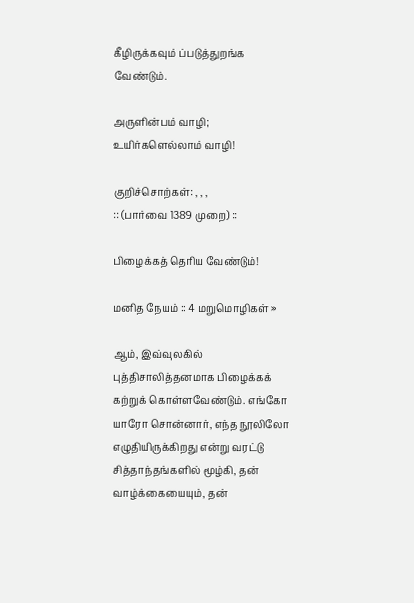கீழிருக்கவும் ப்படுத்துறங்க வேண்டும்.

அருளின்பம் வாழி; உயிர்களெல்லாம் வாழி!

குறிச்சொற்கள்: , , ,
:: (பார்வை 1389 முறை) ::

பிழைக்கத் தெரிய வேண்டும்!

மனித நேயம் :: 4 மறுமொழிகள் »

ஆம், இவ்வுலகில் புத்திசாலித்தனமாக பிழைக்கக் கற்றுக் கொள்ளவேண்டும். எங்கோ யாரோ சொன்னார், எந்த நூலிலோ எழுதியிருக்கிறது என்று வரட்டு சித்தாந்தங்களில் மூழ்கி, தன் வாழ்க்கையையும், தன்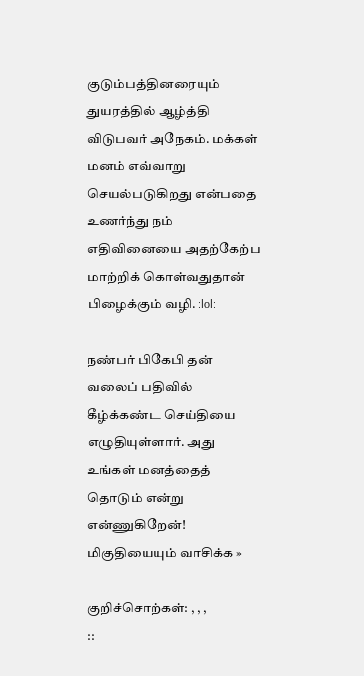குடும்பத்தினரையும் துயரத்தில் ஆழ்த்தி விடுபவர் அநேகம். மக்கள் மனம் எவ்வாறு செயல்படுகிறது என்பதை உணர்ந்து நம் எதிவினையை அதற்கேற்ப மாற்றிக் கொள்வதுதான் பிழைக்கும் வழி. :lol:

நண்பர் பிகேபி தன் வலைப் பதிவில் கீழ்க்கண்ட செய்தியை எழுதியுள்ளார். அது உங்கள் மனத்தைத் தொடும் என்று என்ணுகிறேன்!
மிகுதியையும் வாசிக்க »

குறிச்சொற்கள்: , , ,
::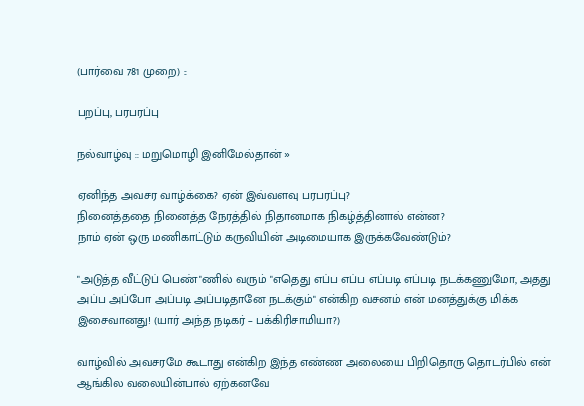(பார்வை 781 முறை) ::

பறப்பு, பரபரப்பு

நல்வாழ்வு :: மறுமொழி இனிமேல்தான் »

ஏனிந்த அவசர வாழ்க்கை? ஏன் இவ்வளவு பரபரப்பு?
நினைத்ததை நினைத்த நேரத்தில் நிதானமாக நிகழ்த்தினால் என்ன?
நாம் ஏன் ஒரு மணிகாட்டும் கருவியின் அடிமையாக இருக்கவேண்டும்?

"அடுத்த வீட்டுப் பெண்"ணில் வரும் "எதெது எப்ப எப்ப எப்படி எப்படி நடக்கணுமோ, அதது அப்ப அப்போ அப்படி அப்படிதானே நடக்கும்" என்கிற வசனம் என் மனத்துக்கு மிக்க இசைவானது! (யார் அந்த நடிகர் – பக்கிரிசாமியா?)

வாழ்வில் அவசரமே கூடாது என்கிற இந்த எண்ண அலையை பிறிதொரு தொடர்பில் என் ஆங்கில வலையின்பால் ஏற்கனவே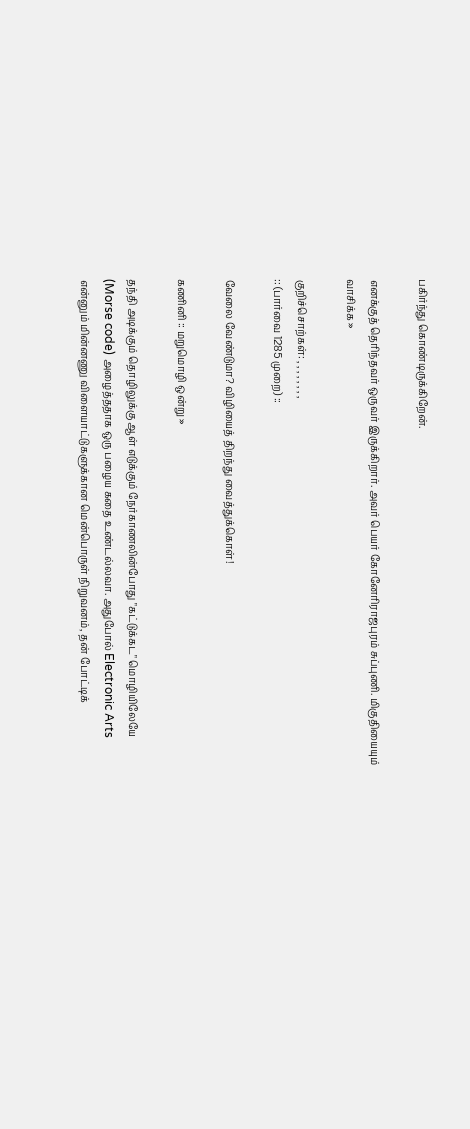பகிர்ந்து கொண்டிருக்கிறேன்.

எனக்குத் தெரிந்தவர் ஒருவர் இருக்கிறார். அவர் பெயர் கோனேரிராஜபுரம் சுப்புணி. மிகுதியையும் வாசிக்க »

குறிச்சொற்கள்: , , , , , , , ,
:: (பார்வை 1285 முறை) ::

வேலை வேண்டுமா? விழியைத் திறந்து வைத்துக்கொள்!

கணினி :: மறுமொழி ஒன்று »

தந்தி அடிக்கும் தொழிலுக்கு ஆள் எடுக்கும் நேர்காணலின்போது "கட்டுக்கட" மொழியிலேயே (Morse code) அழைத்ததாக ஒரு பழைய கதை உண்டல்லவா. அதுபோல் Electronic Arts என்னும் மின்னணு விளையாட்டுகளுக்கான மென்பொருள் நிறுவனம், தன் போட்டிக்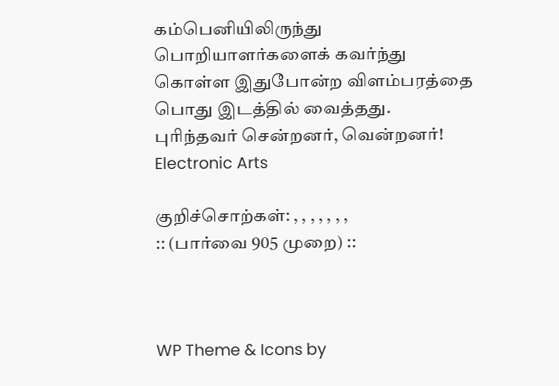கம்பெனியிலிருந்து பொறியாளர்களைக் கவர்ந்து கொள்ள இதுபோன்ற விளம்பரத்தை பொது இடத்தில் வைத்தது.
புரிந்தவர் சென்றனர், வென்றனர்! Electronic Arts

குறிச்சொற்கள்: , , , , , , ,
:: (பார்வை 905 முறை) ::



WP Theme & Icons by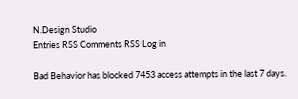N.Design Studio
Entries RSS Comments RSS Log in

Bad Behavior has blocked 7453 access attempts in the last 7 days.